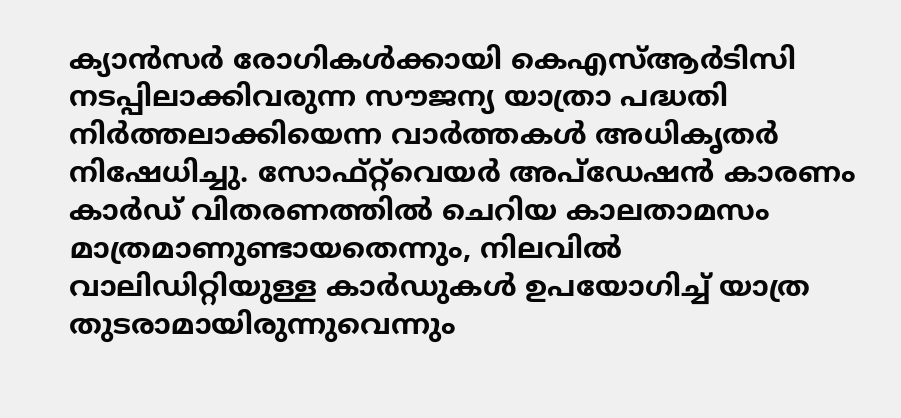ക്യാൻസർ രോഗികൾക്കായി കെഎസ്ആർടിസി നടപ്പിലാക്കിവരുന്ന സൗജന്യ യാത്രാ പദ്ധതി നിർത്തലാക്കിയെന്ന വാർത്തകൾ അധികൃതർ നിഷേധിച്ചു. സോഫ്റ്റ്‌വെയർ അപ്ഡേഷൻ കാരണം കാർഡ് വിതരണത്തിൽ ചെറിയ കാലതാമസം മാത്രമാണുണ്ടായതെന്നും, നിലവിൽ വാലിഡിറ്റിയുള്ള കാർഡുകൾ ഉപയോഗിച്ച് യാത്ര തുടരാമായിരുന്നുവെന്നും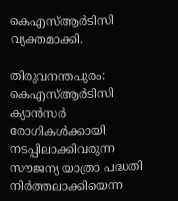കെഎസ്ആർടിസി വ്യക്തമാക്കി.

തിരുവനന്തപുരം: കെഎസ്ആർടിസി ക്യാൻസർ രോഗികൾക്കായി നടപ്പിലാക്കിവരുന്ന സൗജന്യ യാത്രാ പദ്ധതി നിർത്തലാക്കിയെന്ന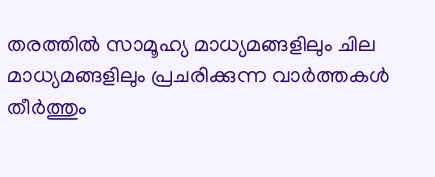തരത്തിൽ സാമൂഹ്യ മാധ്യമങ്ങളിലും ചില മാധ്യമങ്ങളിലും പ്രചരിക്കുന്ന വാർത്തകൾ തീർത്തും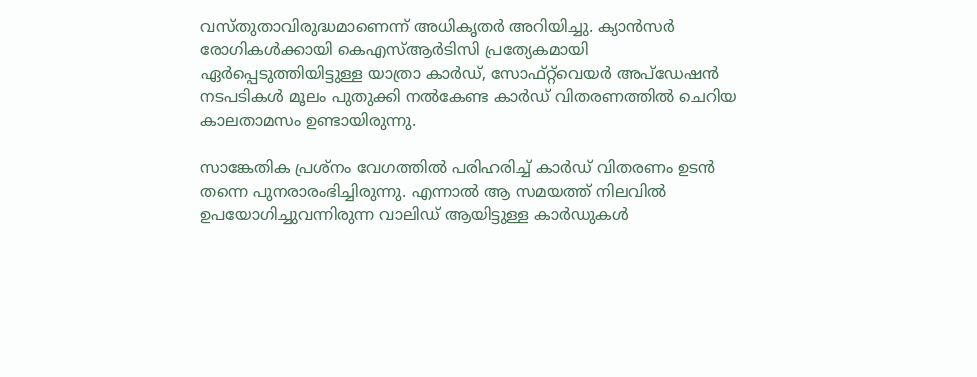വസ്തുതാവിരുദ്ധമാണെന്ന് അധികൃതര്‍ അറിയിച്ചു. ക്യാൻസർ രോഗികൾക്കായി കെഎസ്ആർടിസി പ്രത്യേകമായി ഏർപ്പെടുത്തിയിട്ടുള്ള യാത്രാ കാർഡ്, സോഫ്റ്റ്‌വെയർ അപ്ഡേഷൻ നടപടികൾ മൂലം പുതുക്കി നൽകേണ്ട കാർഡ് വിതരണത്തിൽ ചെറിയ കാലതാമസം ഉണ്ടായിരുന്നു.

സാങ്കേതിക പ്രശ്നം വേഗത്തിൽ പരിഹരിച്ച് കാർഡ് വിതരണം ഉടൻ തന്നെ പുനരാരംഭിച്ചിരുന്നു. എന്നാൽ ആ സമയത്ത് നിലവിൽ ഉപയോഗിച്ചുവന്നിരുന്ന വാലിഡ് ആയിട്ടുള്ള കാർഡുകൾ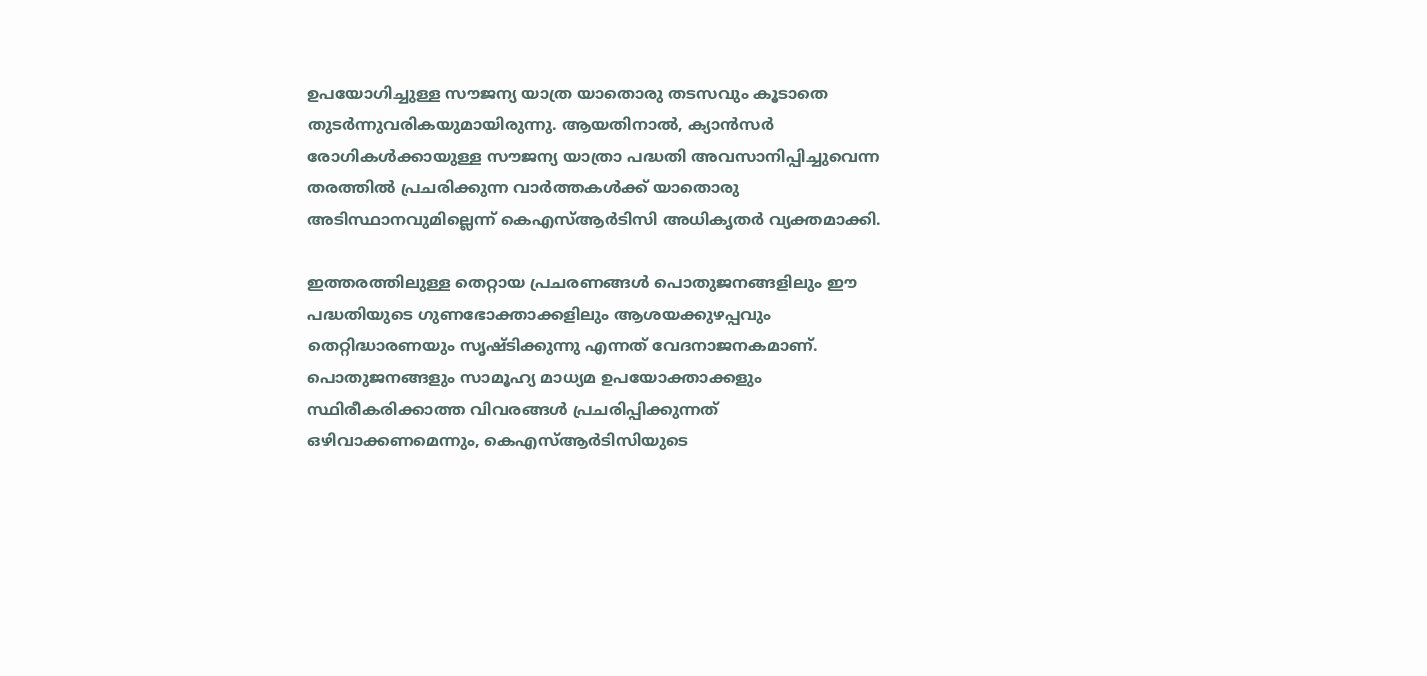ഉപയോഗിച്ചുള്ള സൗജന്യ യാത്ര യാതൊരു തടസവും കൂടാതെ തുടർന്നുവരികയുമായിരുന്നു. ആയതിനാൽ, ക്യാൻസർ രോഗികൾക്കായുള്ള സൗജന്യ യാത്രാ പദ്ധതി അവസാനിപ്പിച്ചുവെന്ന തരത്തിൽ പ്രചരിക്കുന്ന വാർത്തകൾക്ക് യാതൊരു അടിസ്ഥാനവുമില്ലെന്ന് കെഎസ്ആർടിസി അധികൃതര്‍ വ്യക്തമാക്കി.

ഇത്തരത്തിലുള്ള തെറ്റായ പ്രചരണങ്ങൾ പൊതുജനങ്ങളിലും ഈ പദ്ധതിയുടെ ഗുണഭോക്താക്കളിലും ആശയക്കുഴപ്പവും തെറ്റിദ്ധാരണയും സൃഷ്ടിക്കുന്നു എന്നത് വേദനാജനകമാണ്. പൊതുജനങ്ങളും സാമൂഹ്യ മാധ്യമ ഉപയോക്താക്കളും സ്ഥിരീകരിക്കാത്ത വിവരങ്ങൾ പ്രചരിപ്പിക്കുന്നത് ഒഴിവാക്കണമെന്നും, കെഎസ്ആർടിസിയുടെ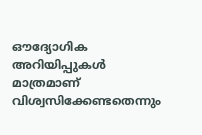ഔദ്യോഗിക അറിയിപ്പുകൾ മാത്രമാണ് വിശ്വസിക്കേണ്ടതെന്നും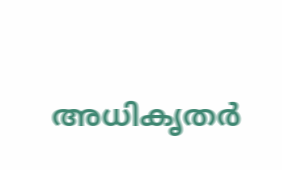അധികൃതര്‍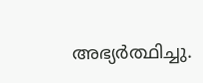അഭ്യർത്ഥിച്ചു.